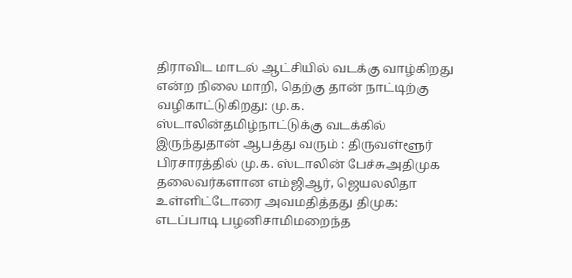திராவிட மாடல் ஆட்சியில் வடக்கு வாழ்கிறது என்ற நிலை மாறி, தெற்கு தான் நாட்டிற்கு வழிகாட்டுகிறது: மு.க. ஸ்டாலின்தமிழ்நாட்டுக்கு வடக்கில் இருந்துதான் ஆபத்து வரும் : திருவள்ளூர் பிரசாரத்தில் மு.க. ஸ்டாலின் பேச்சுஅதிமுக தலைவர்களான எம்ஜிஆர், ஜெயலலிதா உள்ளிட்டோரை அவமதித்தது திமுக: எடப்பாடி பழனிசாமிமறைந்த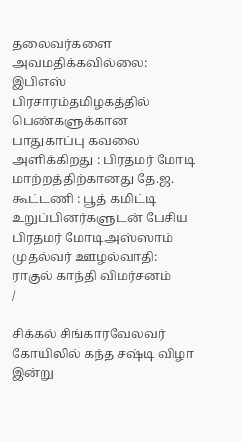தலைவர்களை அவமதிக்கவில்லை: இபிஎஸ் பிரசாரம்தமிழகத்தில் பெண்களுக்கான பாதுகாப்பு கவலை அளிக்கிறது : பிரதமர் மோடி மாற்றத்திற்கானது தே.ஜ. கூட்டணி : பூத் கமிட்டி உறுப்பினர்களுடன் பேசிய பிரதமர் மோடிஅஸ்ஸாம் முதல்வர் ஊழல்வாதி: ராகுல் காந்தி விமர்சனம்
/

சிக்கல் சிங்காரவேலவர் கோயிலில் கந்த சஷ்டி விழா இன்று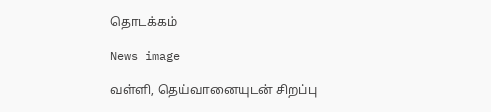தொடக்கம்

News image

வள்ளி, தெய்வானையுடன் சிறப்பு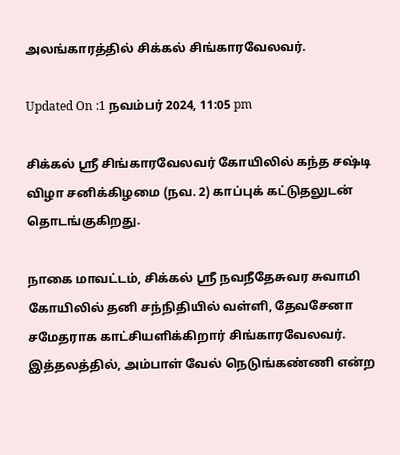அலங்காரத்தில் சிக்கல் சிங்காரவேலவர்.

Updated On :1 நவம்பர் 2024, 11:05 pm

சிக்கல் ஸ்ரீ சிங்காரவேலவர் கோயிலில் கந்த சஷ்டி விழா சனிக்கிழமை (நவ. 2) காப்புக் கட்டுதலுடன் தொடங்குகிறது.

நாகை மாவட்டம், சிக்கல் ஸ்ரீ நவநீதேசுவர சுவாமி கோயிலில் தனி சந்நிதியில் வள்ளி, தேவசேனா சமேதராக காட்சியளிக்கிறார் சிங்காரவேலவர். இத்தலத்தில், அம்பாள் வேல் நெடுங்கண்ணி என்ற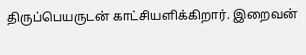திருப்பெயருடன் காட்சியளிக்கிறார். இறைவன்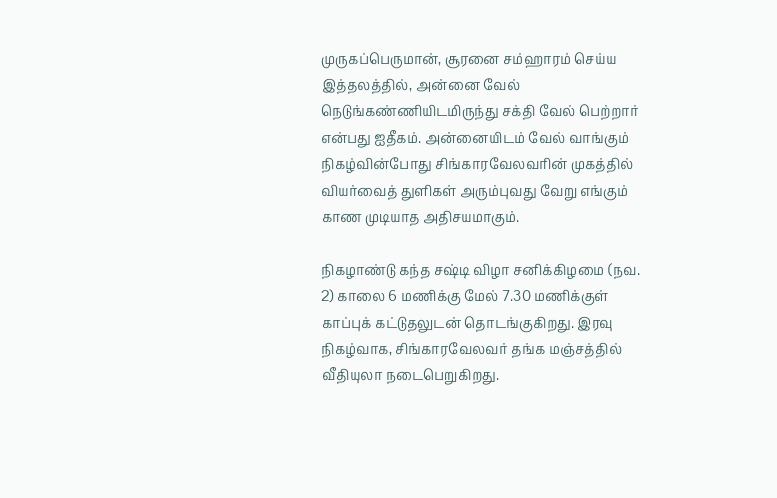முருகப்பெருமான், சூரனை சம்ஹாரம் செய்ய இத்தலத்தில், அன்னை வேல் நெடுங்கண்ணியிடமிருந்து சக்தி வேல் பெற்றார் என்பது ஐதீகம். அன்னையிடம் வேல் வாங்கும் நிகழ்வின்போது சிங்காரவேலவரின் முகத்தில் வியர்வைத் துளிகள் அரும்புவது வேறு எங்கும் காண முடியாத அதிசயமாகும்.

நிகழாண்டு கந்த சஷ்டி விழா சனிக்கிழமை (நவ. 2) காலை 6 மணிக்கு மேல் 7.30 மணிக்குள் காப்புக் கட்டுதலுடன் தொடங்குகிறது. இரவு நிகழ்வாக, சிங்காரவேலவர் தங்க மஞ்சத்தில் வீதியுலா நடைபெறுகிறது.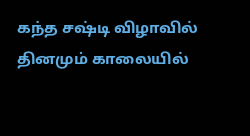கந்த சஷ்டி விழாவில் தினமும் காலையில்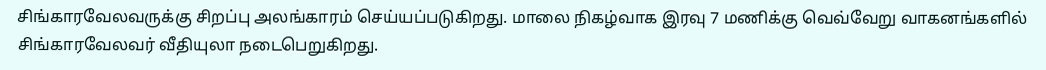சிங்காரவேலவருக்கு சிறப்பு அலங்காரம் செய்யப்படுகிறது. மாலை நிகழ்வாக இரவு 7 மணிக்கு வெவ்வேறு வாகனங்களில் சிங்காரவேலவர் வீதியுலா நடைபெறுகிறது.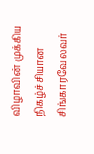விழாவின் முக்கிய நிகழ்ச்சியான சிங்காரவேலவர்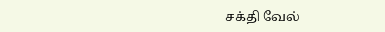சக்தி வேல்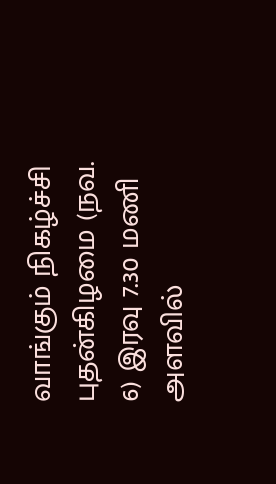வாங்கும் நிகழ்ச்சி புதன்கிழமை (நவ. 6) இரவு 7.30 மணி அளவில்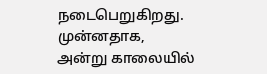நடைபெறுகிறது. முன்னதாக, அன்று காலையில்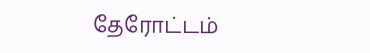தேரோட்டம்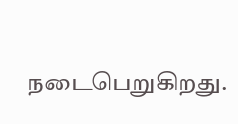நடைபெறுகிறது.